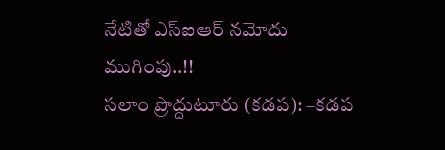నేటితో ఎస్ఐఆర్ నమోదు ముగింపు..!!
సలాం ప్రొద్దుటూరు (కడప): –కడప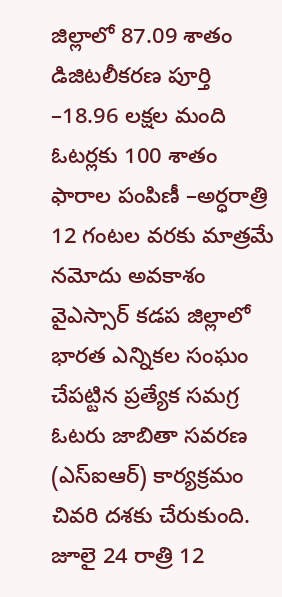జిల్లాలో 87.09 శాతం డిజిటలీకరణ పూర్తి –18.96 లక్షల మంది ఓటర్లకు 100 శాతం ఫారాల పంపిణీ –అర్ధరాత్రి 12 గంటల వరకు మాత్రమే నమోదు అవకాశం వైఎస్సార్ కడప జిల్లాలో భారత ఎన్నికల సంఘం చేపట్టిన ప్రత్యేక సమగ్ర ఓటరు జాబితా సవరణ (ఎస్ఐఆర్) కార్యక్రమం చివరి దశకు చేరుకుంది. జూలై 24 రాత్రి 12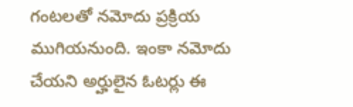గంటలతో నమోదు ప్రక్రియ ముగియనుంది. ఇంకా నమోదు చేయని అర్హులైన ఓటర్లు ఈ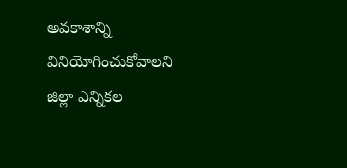అవకాశాన్ని వినియోగించుకోవాలని జిల్లా ఎన్నికల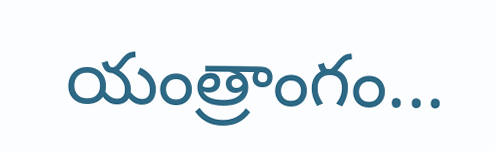యంత్రాంగం...